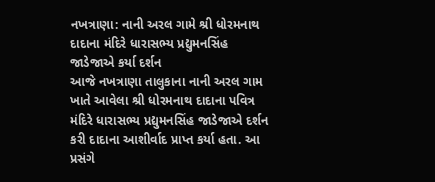નખત્રાણા: નાની અરલ ગામે શ્રી ધોરમનાથ દાદાના મંદિરે ધારાસભ્ય પ્રદ્યુમનસિંહ જાડેજાએ કર્યા દર્શન
આજે નખત્રાણા તાલુકાના નાની અરલ ગામ ખાતે આવેલા શ્રી ધોરમનાથ દાદાના પવિત્ર મંદિરે ધારાસભ્ય પ્રદ્યુમનસિંહ જાડેજાએ દર્શન કરી દાદાના આશીર્વાદ પ્રાપ્ત કર્યા હતા. આ પ્રસંગે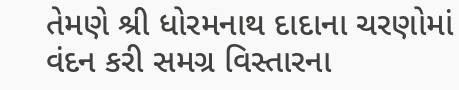તેમણે શ્રી ધોરમનાથ દાદાના ચરણોમાં વંદન કરી સમગ્ર વિસ્તારના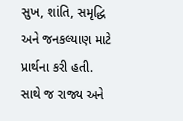સુખ, શાંતિ, સમૃદ્ધિ અને જનકલ્યાણ માટે પ્રાર્થના કરી હતી. સાથે જ રાજ્ય અને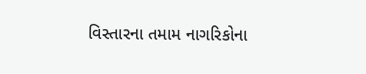વિસ્તારના તમામ નાગરિકોના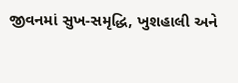જીવનમાં સુખ-સમૃદ્ધિ, ખુશહાલી અને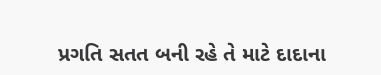પ્રગતિ સતત બની રહે તે માટે દાદાના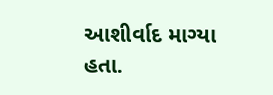આશીર્વાદ માગ્યા હતા.